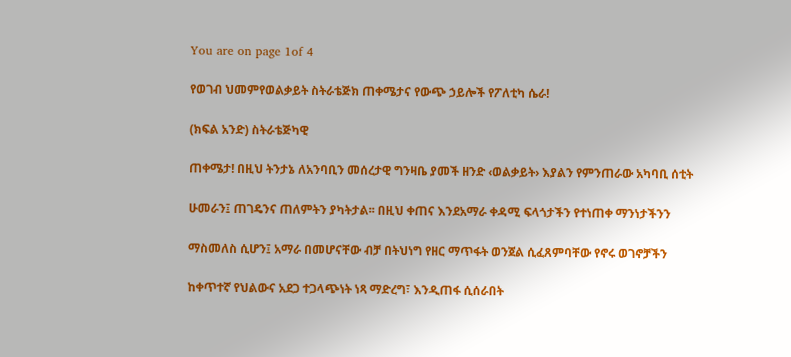You are on page 1of 4

የወገብ ህመምየወልቃይት ስትራቴጅክ ጠቀሜታና የውጭ ኃይሎች የፖለቲካ ሴራ!

(ክፍል አንድ) ስትራቴጅካዊ

ጠቀሜታ! በዚህ ትንታኔ ለአንባቢን መሰረታዊ ግንዛቤ ያመች ዘንድ ‹ወልቃይት› እያልን የምንጠራው አካባቢ ሰቲት

ሁመራን፤ ጠገዴንና ጠለምትን ያካትታል፡፡ በዚህ ቀጠና እንደአማራ ቀዳሚ ፍላጎታችን የተነጠቀ ማንነታችንን

ማስመለስ ሲሆን፤ አማራ በመሆናቸው ብቻ በትህነግ የዘር ማጥፋት ወንጀል ሲፈጸምባቸው የኖሩ ወገኖቻችን

ከቀጥተኛ የህልውና አደጋ ተጋላጭነት ነጻ ማድረግ፣ እንዲጠፋ ሲሰራበት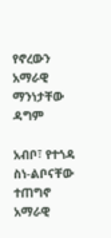የኖረውን አማራዊ ማንነታቸው ዳግም

አብቦ፣ የተጎዳ ስነ-ልቦናቸው ተጠግኖ አማራዊ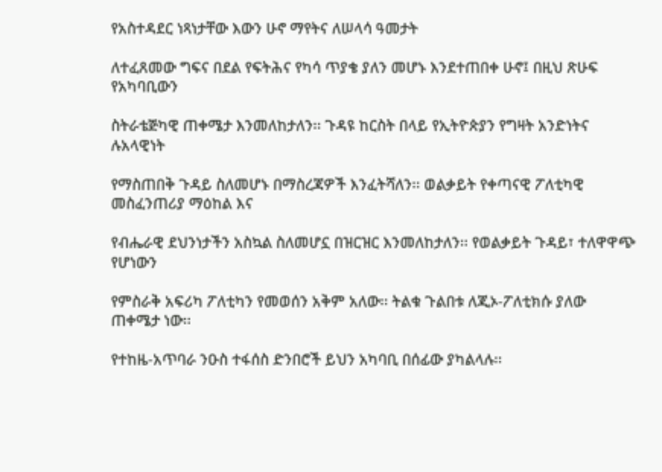የአስተዳደር ነጻነታቸው እውን ሁኖ ማየትና ለሠላሳ ዓመታት

ለተፈጸመው ግፍና በደል የፍትሕና የካሳ ጥያቄ ያለን መሆኑ እንደተጠበቀ ሁኖ፤ በዚህ ጽሁፍ የአካባቢውን

ስትራቴጅካዊ ጠቀሜታ እንመለከታለን፡፡ ጉዳዩ ከርስት በላይ የኢትዮጵያን የግዛት አንድነትና ሉአላዊነት

የማስጠበቅ ጉዳይ ስለመሆኑ በማስረጃዎች እንፈትሻለን፡፡ ወልቃይት የቀጣናዊ ፖለቲካዊ መስፈንጠሪያ ማዕከል እና

የብሔራዊ ደህንነታችን አስኳል ስለመሆኗ በዝርዝር እንመለከታለን፡፡ የወልቃይት ጉዳይ፣ ተለዋዋጭ የሆነውን

የምስራቅ አፍሪካ ፖለቲካን የመወሰን አቅም አለው፡፡ ትልቁ ጉልበቱ ለጂኦ-ፖለቲክሱ ያለው ጠቀሜታ ነው፡፡

የተከዜ-አጥባራ ንዑስ ተፋሰስ ድንበሮች ይህን አካባቢ በሰፊው ያካልላሉ፡፡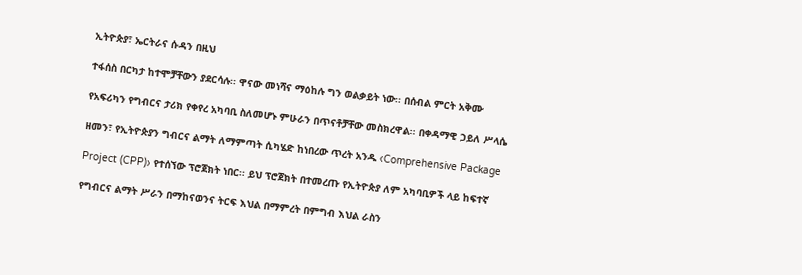ኢትዮጵያ፣ ኤርትራና ሱዳን በዚህ

ተፋሰስ በርካታ ከተሞቻቸውን ያደርሳሉ፡፡ ዋናው መነሻና ማዕከሉ ግን ወልቃይት ነው፡፡ በሰብል ምርት አቅሙ

የአፍሪካን የግብርና ታሪክ የቀየረ አካባቢ ስለመሆኑ ምሁራን በጥናቶቻቸው መስክረዋል፡፡ በቀዳማዊ ኃይለ ሥላሴ

ዘመን፣ የኢትዮጵያን ግብርና ልማት ለማምጣት ሲካሄድ ከነበረው ጥረት አንዱ ‹Comprehensive Package

Project (CPP)› የተሰኘው ፕሮጀክት ነበር፡፡ ይህ ፕሮጀክት በተመረጡ የኢትዮጵያ ለም አካባቢዎች ላይ ከፍተኛ

የግብርና ልማት ሥራን በማከናወንና ትርፍ እህል በማምረት በምግብ እህል ራስን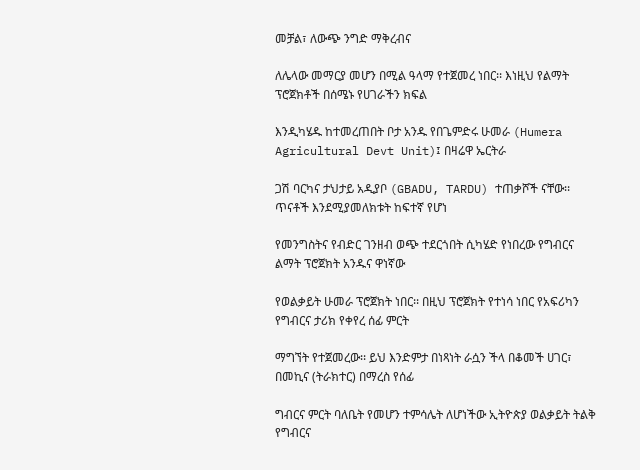መቻል፣ ለውጭ ንግድ ማቅረብና

ለሌላው መማርያ መሆን በሚል ዓላማ የተጀመረ ነበር፡፡ እነዚህ የልማት ፕሮጀክቶች በሰሜኑ የሀገራችን ክፍል

እንዲካሄዱ ከተመረጠበት ቦታ አንዱ የበጌምድሩ ሁመራ (Humera Agricultural Devt Unit)፤ በዛሬዋ ኤርትራ

ጋሽ ባርካና ታህታይ አዲያቦ (GBADU, TARDU) ተጠቃሾች ናቸው፡፡ ጥናቶች እንደሚያመለክቱት ከፍተኛ የሆነ

የመንግስትና የብድር ገንዘብ ወጭ ተደርጎበት ሲካሄድ የነበረው የግብርና ልማት ፕሮጀክት አንዱና ዋነኛው

የወልቃይት ሁመራ ፕሮጀክት ነበር፡፡ በዚህ ፕሮጀክት የተነሳ ነበር የአፍሪካን የግብርና ታሪክ የቀየረ ሰፊ ምርት

ማግኘት የተጀመረው፡፡ ይህ እንድምታ በነጻነት ራሷን ችላ በቆመች ሀገር፣ በመኪና (ትራክተር) በማረስ የሰፊ

ግብርና ምርት ባለቤት የመሆን ተምሳሌት ለሆነችው ኢትዮጵያ ወልቃይት ትልቅ የግብርና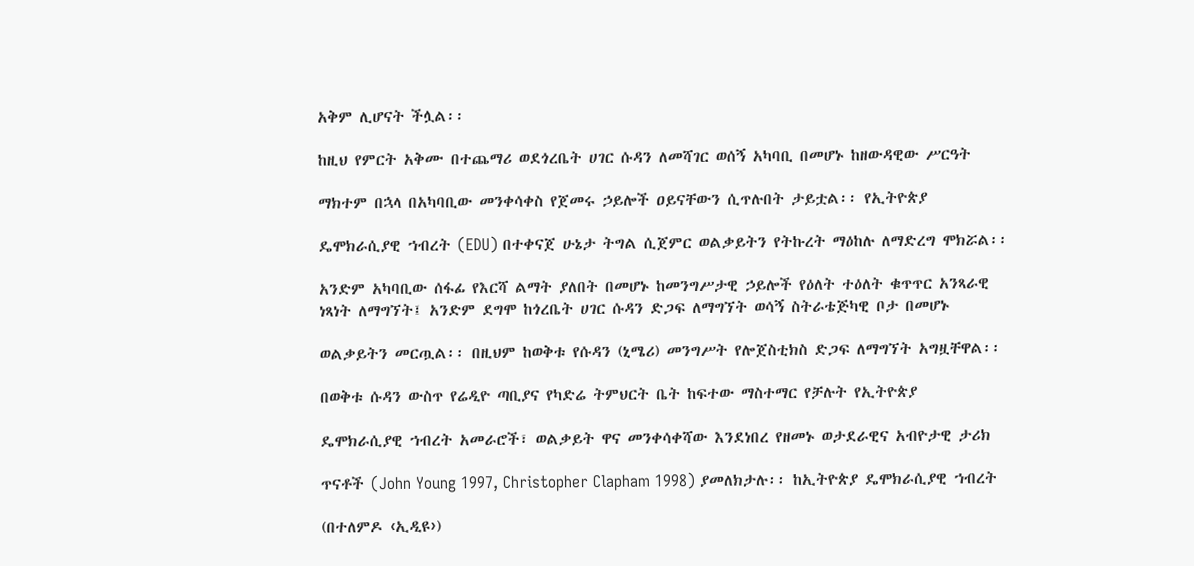አቅም ሊሆናት ችሏል፡፡

ከዚህ የምርት አቅሙ በተጨማሪ ወደጎረቤት ሀገር ሱዳን ለመሻገር ወሰኝ አካባቢ በመሆኑ ከዘውዳዊው ሥርዓት

ማክተም በኋላ በአካባቢው መንቀሳቀስ የጀመሩ ኃይሎች ዐይናቸውን ሲጥሉበት ታይቷል፡፡ የኢትዮጵያ

ዴሞክራሲያዊ ኀብረት (EDU) በተቀናጀ ሁኔታ ትግል ሲጀምር ወልቃይትን የትኩረት ማዕከሉ ለማድረግ ሞክሯል፡፡

አንድም አካባቢው ሰፋፊ የእርሻ ልማት ያለበት በመሆኑ ከመንግሥታዊ ኃይሎች የዕለት ተዕለት ቁጥጥር አንጻራዊ
ነጻነት ለማግኘት፤ አንድም ደግሞ ከጎረቤት ሀገር ሱዳን ድጋፍ ለማግኘት ወሳኝ ስትራቴጅካዊ ቦታ በመሆኑ

ወልቃይትን መርጧል፡፡ በዚህም ከወቅቱ የሱዳን (ኒሜሪ) መንግሥት የሎጀስቲክስ ድጋፍ ለማግኘት አግዟቸዋል፡፡

በወቅቱ ሱዳን ውስጥ የሬዲዮ ጣቢያና የካድሬ ትምህርት ቤት ከፍተው ማስተማር የቻሉት የኢትዮጵያ

ዴሞክራሲያዊ ኀብረት አመራሮች፣ ወልቃይት ዋና መንቀሳቀሻው እንደነበረ የዘመኑ ወታደራዊና አብዮታዊ ታሪክ

ጥናቶች (John Young 1997, Christopher Clapham 1998) ያመለክታሉ፡፡ ከኢትዮጵያ ዴሞክራሲያዊ ኀብረት

(በተለምዶ ‹ኢዲዩ›)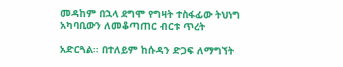መዳከም በኋላ ደግሞ የግዛት ተስፋፊው ትህነግ አካባቢውን ለመቆጣጠር ብርቱ ጥረት

አድርጓል፡፡ በተለይም ከሱዳን ድጋፍ ለማግኘት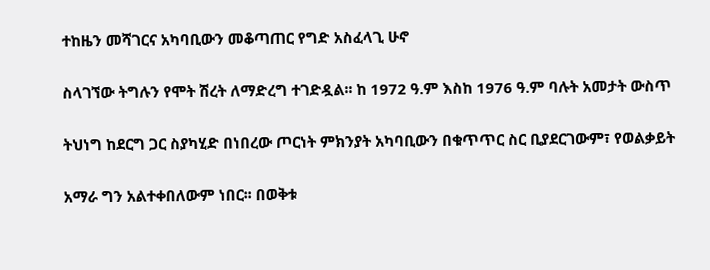ተከዜን መሻገርና አካባቢውን መቆጣጠር የግድ አስፈላጊ ሁኖ

ስላገኘው ትግሉን የሞት ሽረት ለማድረግ ተገድዷል፡፡ ከ 1972 ዓ.ም እስከ 1976 ዓ.ም ባሉት አመታት ውስጥ

ትህነግ ከደርግ ጋር ስያካሂድ በነበረው ጦርነት ምክንያት አካባቢውን በቁጥጥር ስር ቢያደርገውም፣ የወልቃይት

አማራ ግን አልተቀበለውም ነበር፡፡ በወቅቱ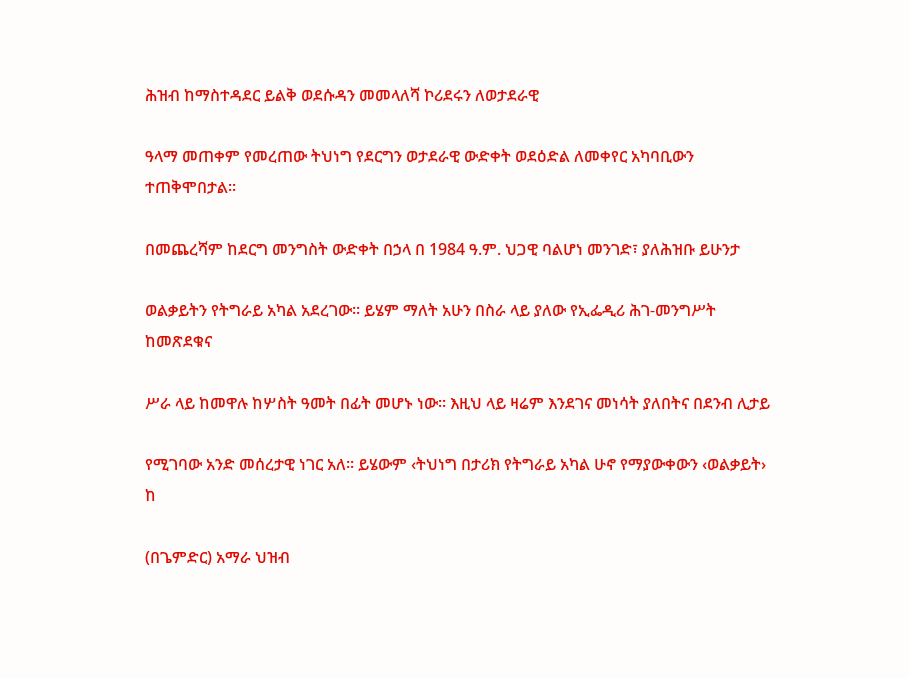ሕዝብ ከማስተዳደር ይልቅ ወደሱዳን መመላለሻ ኮሪደሩን ለወታደራዊ

ዓላማ መጠቀም የመረጠው ትህነግ የደርግን ወታደራዊ ውድቀት ወደዕድል ለመቀየር አካባቢውን ተጠቅሞበታል፡፡

በመጨረሻም ከደርግ መንግስት ውድቀት በኃላ በ 1984 ዓ.ም. ህጋዊ ባልሆነ መንገድ፣ ያለሕዝቡ ይሁንታ

ወልቃይትን የትግራይ አካል አደረገው፡፡ ይሄም ማለት አሁን በስራ ላይ ያለው የኢፌዲሪ ሕገ-መንግሥት ከመጽደቁና

ሥራ ላይ ከመዋሉ ከሦስት ዓመት በፊት መሆኑ ነው፡፡ እዚህ ላይ ዛሬም እንደገና መነሳት ያለበትና በደንብ ሊታይ

የሚገባው አንድ መሰረታዊ ነገር አለ፡፡ ይሄውም ‹ትህነግ በታሪክ የትግራይ አካል ሁኖ የማያውቀውን ‹ወልቃይት› ከ

(በጌምድር) አማራ ህዝብ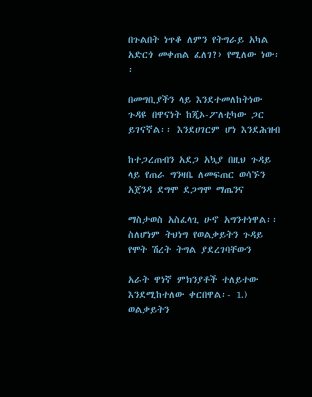በጉልበት ነጥቆ ለምን የትግራይ አካል አድርጎ መቀጠል ፈለገ?› የሚለው ነው፡፡

በመግቢያችን ላይ እንደተመለከትነው ጉዳዩ በዋናነት ከጂኦ-ፖለቲካው ጋር ይገናኛል፡፡ እንደሀገርም ሆነ እንደሕዝብ

ከተጋረጠብን አደጋ አኳያ በዚህ ጉዳይ ላይ የጠራ ግንዛቤ ለመፍጠር ወሳኙን አጀንዳ ደግሞ ደጋግሞ ማጤንና

ማስታወስ አስፈላጊ ሁኖ አግንተነዋል፡፡ ስለሆነም ትህነግ የወልቃይትን ጉዳይ የሞት ሽረት ትግል ያደረገባቸውን

አራት ዋነኛ ምክንያቶች ተለይተው እንደሚከተለው ቀርበዋል፡- 1.) ወልቃይትን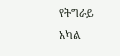የትግራይ አካል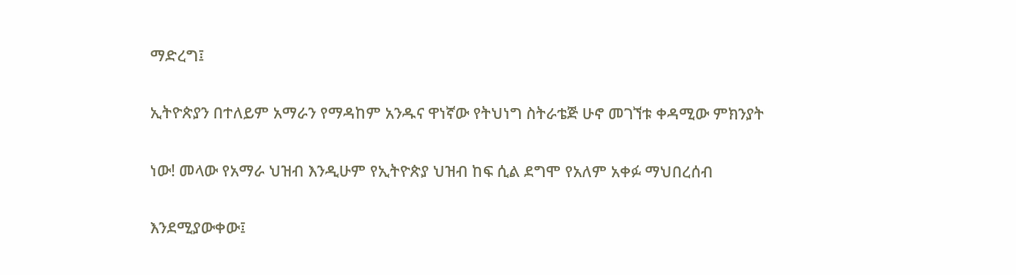ማድረግ፤

ኢትዮጵያን በተለይም አማራን የማዳከም አንዱና ዋነኛው የትህነግ ስትራቴጅ ሁኖ መገኘቱ ቀዳሚው ምክንያት

ነው! መላው የአማራ ህዝብ እንዲሁም የኢትዮጵያ ህዝብ ከፍ ሲል ደግሞ የአለም አቀፉ ማህበረሰብ

እንደሚያውቀው፤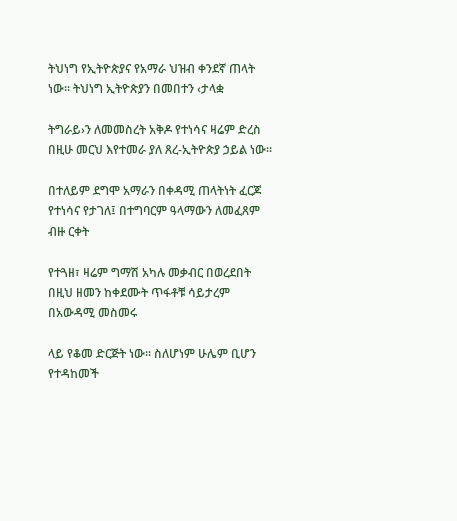ትህነግ የኢትዮጵያና የአማራ ህዝብ ቀንደኛ ጠላት ነው፡፡ ትህነግ ኢትዮጵያን በመበተን ‹ታላቋ

ትግራይ›ን ለመመስረት አቅዶ የተነሳና ዛሬም ድረስ በዚሁ መርህ እየተመራ ያለ ጸረ-ኢትዮጵያ ኃይል ነው፡፡

በተለይም ደግሞ አማራን በቀዳሚ ጠላትነት ፈርጆ የተነሳና የታገለ፤ በተግባርም ዓላማውን ለመፈጸም ብዙ ርቀት

የተጓዘ፣ ዛሬም ግማሽ አካሉ መቃብር በወረደበት በዚህ ዘመን ከቀደሙት ጥፋቶቹ ሳይታረም በአውዳሚ መስመሩ

ላይ የቆመ ድርጅት ነው፡፡ ስለሆነም ሁሌም ቢሆን የተዳከመች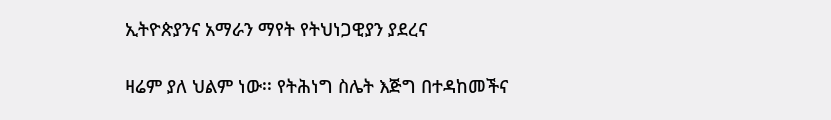ኢትዮጵያንና አማራን ማየት የትህነጋዊያን ያደረና

ዛሬም ያለ ህልም ነው፡፡ የትሕነግ ስሌት እጅግ በተዳከመችና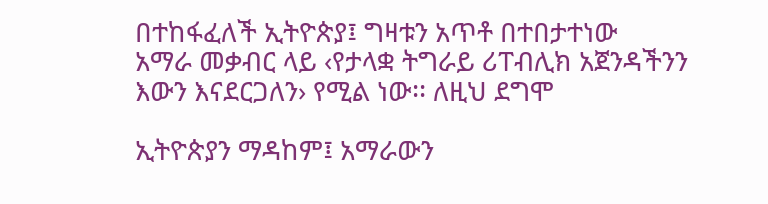በተከፋፈለች ኢትዮጵያ፤ ግዛቱን አጥቶ በተበታተነው
አማራ መቃብር ላይ ‹የታላቋ ትግራይ ሪፐብሊክ አጀንዳችንን እውን እናደርጋለን› የሚል ነው፡፡ ለዚህ ደግሞ

ኢትዮጵያን ማዳከም፤ አማራውን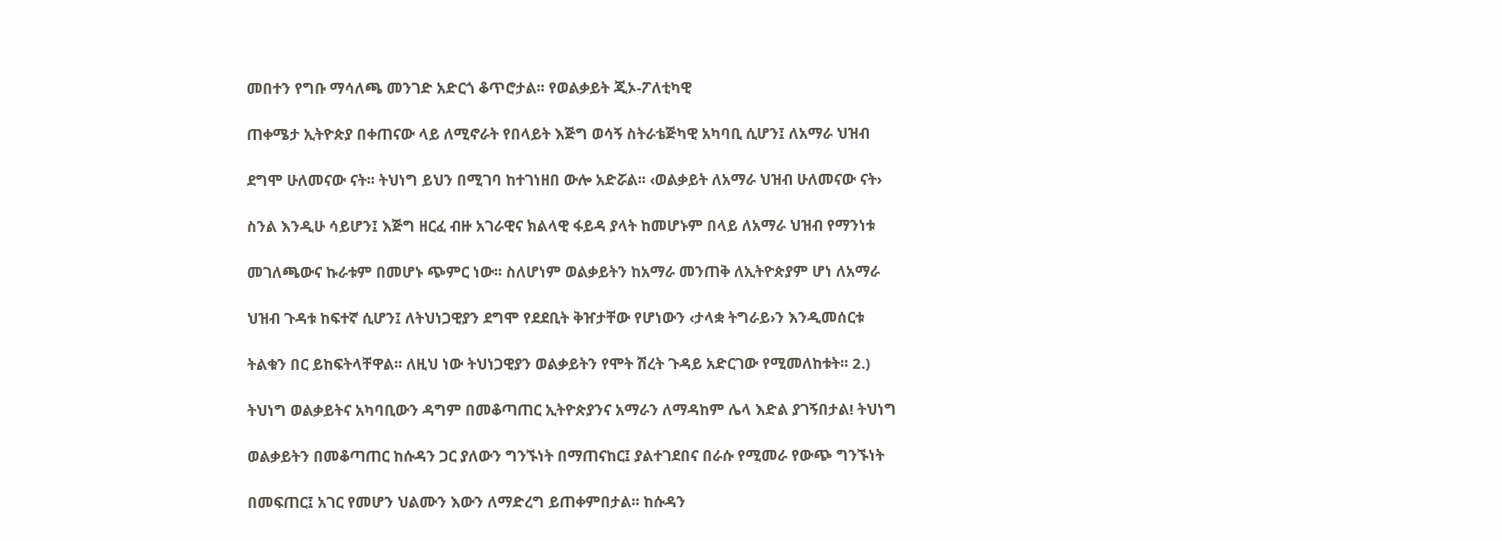መበተን የግቡ ማሳለጫ መንገድ አድርጎ ቆጥሮታል፡፡ የወልቃይት ጂኦ-ፖለቲካዊ

ጠቀሜታ ኢትዮጵያ በቀጠናው ላይ ለሚኖራት የበላይት እጅግ ወሳኝ ስትራቴጅካዊ አካባቢ ሲሆን፤ ለአማራ ህዝብ

ደግሞ ሁለመናው ናት፡፡ ትህነግ ይህን በሚገባ ከተገነዘበ ውሎ አድሯል፡፡ ‹ወልቃይት ለአማራ ህዝብ ሁለመናው ናት›

ስንል እንዲሁ ሳይሆን፤ እጅግ ዘርፈ ብዙ አገራዊና ክልላዊ ፋይዳ ያላት ከመሆኑም በላይ ለአማራ ህዝብ የማንነቱ

መገለጫውና ኩራቱም በመሆኑ ጭምር ነው፡፡ ስለሆነም ወልቃይትን ከአማራ መንጠቅ ለኢትዮጵያም ሆነ ለአማራ

ህዝብ ጉዳቱ ከፍተኛ ሲሆን፤ ለትህነጋዊያን ደግሞ የደደቢት ቅዠታቸው የሆነውን ‹ታላቋ ትግራይ›ን እንዲመሰርቱ

ትልቁን በር ይከፍትላቸዋል፡፡ ለዚህ ነው ትህነጋዊያን ወልቃይትን የሞት ሽረት ጉዳይ አድርገው የሚመለከቱት፡፡ 2.)

ትህነግ ወልቃይትና አካባቢውን ዳግም በመቆጣጠር ኢትዮጵያንና አማራን ለማዳከም ሌላ እድል ያገኝበታል! ትህነግ

ወልቃይትን በመቆጣጠር ከሱዳን ጋር ያለውን ግንኙነት በማጠናከር፤ ያልተገደበና በራሱ የሚመራ የውጭ ግንኙነት

በመፍጠር፤ አገር የመሆን ህልሙን እውን ለማድረግ ይጠቀምበታል፡፡ ከሱዳን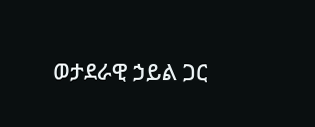ወታደራዊ ኃይል ጋር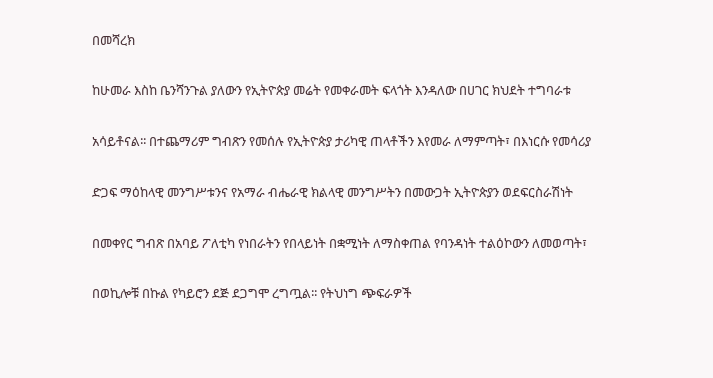በመሻረክ

ከሁመራ እስከ ቤንሻንጉል ያለውን የኢትዮጵያ መሬት የመቀራመት ፍላጎት እንዳለው በሀገር ክህደት ተግባራቱ

አሳይቶናል፡፡ በተጨማሪም ግብጽን የመሰሉ የኢትዮጵያ ታሪካዊ ጠላቶችን እየመራ ለማምጣት፣ በእነርሱ የመሳሪያ

ድጋፍ ማዕከላዊ መንግሥቱንና የአማራ ብሔራዊ ክልላዊ መንግሥትን በመውጋት ኢትዮጵያን ወደፍርስራሽነት

በመቀየር ግብጽ በአባይ ፖለቲካ የነበራትን የበላይነት በቋሚነት ለማስቀጠል የባንዳነት ተልዕኮውን ለመወጣት፣

በወኪሎቹ በኩል የካይሮን ደጅ ደጋግሞ ረግጧል፡፡ የትህነግ ጭፍራዎች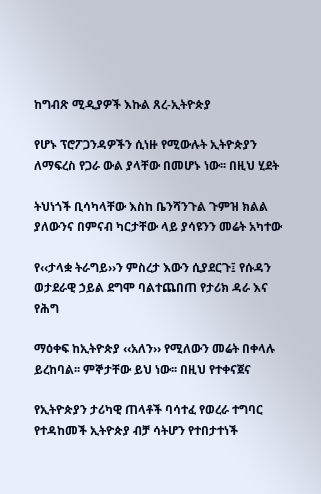ከግብጽ ሚዲያዎች እኩል ጸረ-ኢትዮጵያ

የሆኑ ፕሮፖጋንዳዎችን ሲነዙ የሚውሉት ኢትዮጵያን ለማፍረስ የጋራ ውል ያላቸው በመሆኑ ነው፡፡ በዚህ ሂደት

ትህነጎች ቢሳካላቸው እስከ ቤንሻንጉል ጉምዝ ክልል ያለውንና በምናብ ካርታቸው ላይ ያሳዩንን መሬት አካተው

የ‹‹ታላቋ ትራግይ››ን ምስረታ እውን ሲያደርጉ፤ የሱዳን ወታደራዊ ኃይል ደግሞ ባልተጨበጠ የታሪክ ዳራ እና የሕግ

ማዕቀፍ ከኢትዮጵያ ‹‹አለን›› የሚለውን መሬት በቀላሉ ይረከባል፡፡ ምኞታቸው ይህ ነው፡፡ በዚህ የተቀናጀና

የኢትዮጵያን ታሪካዊ ጠላቶች ባሳተፈ የወረራ ተግባር የተዳከመች ኢትዮጵያ ብቻ ሳትሆን የተበታተነች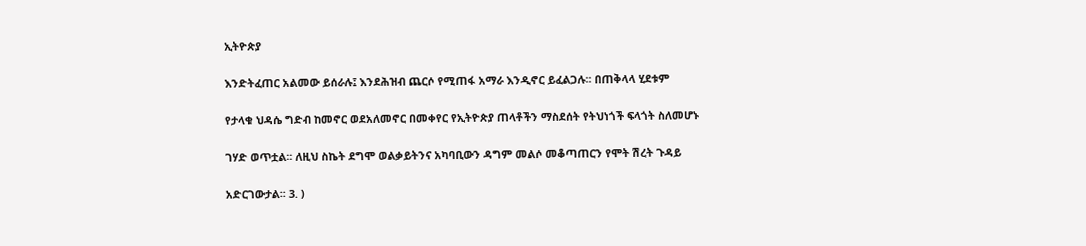ኢትዮጵያ

እንድትፈጠር አልመው ይሰራሉ፤ እንደሕዝብ ጨርሶ የሚጠፋ አማራ እንዲኖር ይፈልጋሉ፡፡ በጠቅላላ ሂደቱም

የታላቁ ህዳሴ ግድብ ከመኖር ወደአለመኖር በመቀየር የኢትዮጵያ ጠላቶችን ማስደሰት የትህነጎች ፍላጎት ስለመሆኑ

ገሃድ ወጥቷል፡፡ ለዚህ ስኬት ደግሞ ወልቃይትንና አካባቢውን ዳግም መልሶ መቆጣጠርን የሞት ሽረት ጉዳይ

አድርገውታል፡፡ 3. )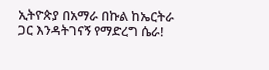ኢትዮጵያ በአማራ በኩል ከኤርትራ ጋር እንዳትገናኝ የማድረግ ሴራ!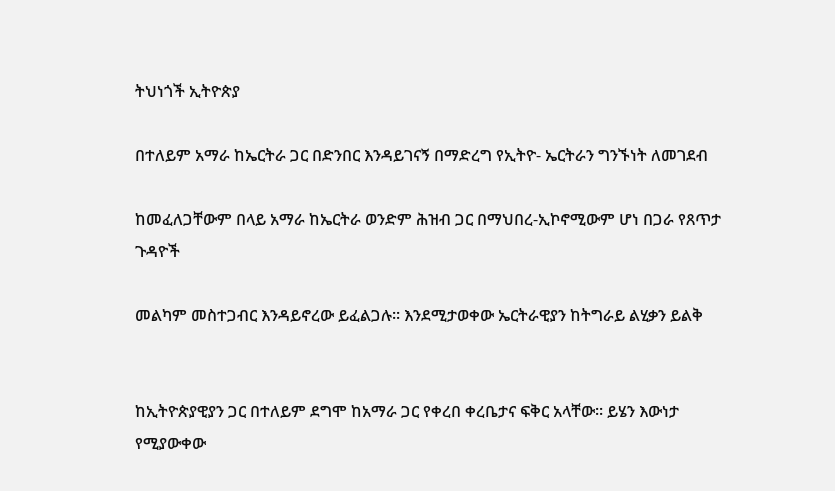ትህነጎች ኢትዮጵያ

በተለይም አማራ ከኤርትራ ጋር በድንበር እንዳይገናኝ በማድረግ የኢትዮ- ኤርትራን ግንኙነት ለመገደብ

ከመፈለጋቸውም በላይ አማራ ከኤርትራ ወንድም ሕዝብ ጋር በማህበረ-ኢኮኖሚውም ሆነ በጋራ የጸጥታ ጉዳዮች

መልካም መስተጋብር እንዳይኖረው ይፈልጋሉ፡፡ እንደሚታወቀው ኤርትራዊያን ከትግራይ ልሂቃን ይልቅ


ከኢትዮጵያዊያን ጋር በተለይም ደግሞ ከአማራ ጋር የቀረበ ቀረቤታና ፍቅር አላቸው፡፡ ይሄን እውነታ የሚያውቀው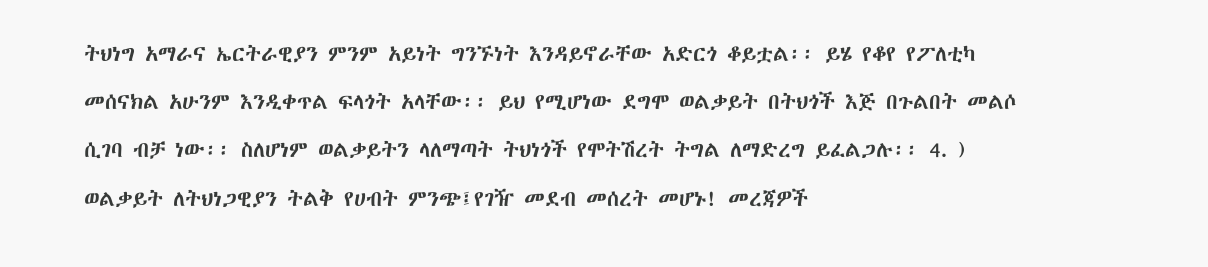ትህነግ አማራና ኤርትራዊያን ምንም አይነት ግንኙነት እንዳይኖራቸው አድርጎ ቆይቷል፡፡ ይሄ የቆየ የፖለቲካ

መሰናክል አሁንም እንዲቀጥል ፍላጎት አላቸው፡፡ ይህ የሚሆነው ደግሞ ወልቃይት በትህጎች እጅ በጉልበት መልሶ

ሲገባ ብቻ ነው፡፡ ስለሆነም ወልቃይትን ላለማጣት ትህነጎች የሞትሽረት ትግል ለማድረግ ይፈልጋሉ፡፡ 4. )

ወልቃይት ለትህነጋዊያን ትልቅ የሀብት ምንጭ፤የገዥ መደብ መሰረት መሆኑ! መረጃዎች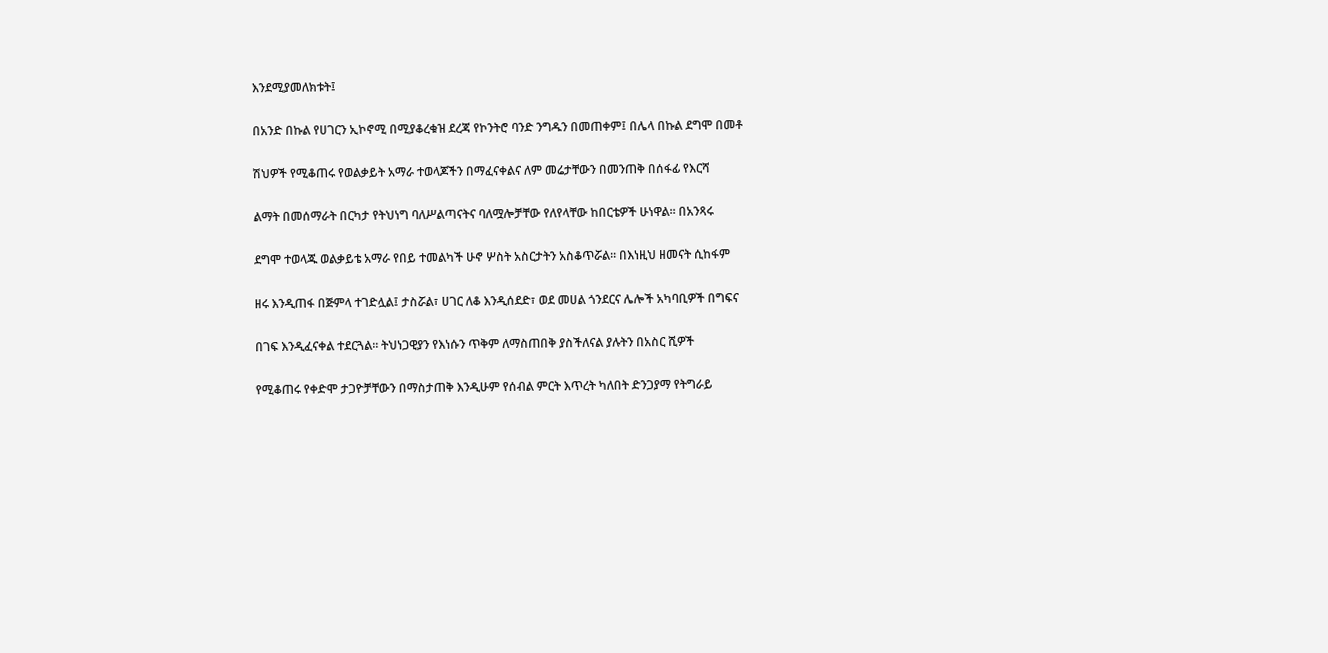እንደሚያመለክቱት፤

በአንድ በኩል የሀገርን ኢኮኖሚ በሚያቆረቁዝ ደረጃ የኮንትሮ ባንድ ንግዱን በመጠቀም፤ በሌላ በኩል ደግሞ በመቶ

ሽህዎች የሚቆጠሩ የወልቃይት አማራ ተወላጆችን በማፈናቀልና ለም መሬታቸውን በመንጠቅ በሰፋፊ የእርሻ

ልማት በመሰማራት በርካታ የትህነግ ባለሥልጣናትና ባለሟሎቻቸው የለየላቸው ከበርቴዎች ሁነዋል፡፡ በአንጻሩ

ደግሞ ተወላጁ ወልቃይቴ አማራ የበይ ተመልካች ሁኖ ሦስት አስርታትን አስቆጥሯል፡፡ በእነዚህ ዘመናት ሲከፋም

ዘሩ እንዲጠፋ በጅምላ ተገድሏል፤ ታስሯል፣ ሀገር ለቆ እንዲሰደድ፣ ወደ መሀል ጎንደርና ሌሎች አካባቢዎች በግፍና

በገፍ እንዲፈናቀል ተደርጓል፡፡ ትህነጋዊያን የእነሱን ጥቅም ለማስጠበቅ ያስችለናል ያሉትን በአስር ሺዎች

የሚቆጠሩ የቀድሞ ታጋዮቻቸውን በማስታጠቅ እንዲሁም የሰብል ምርት እጥረት ካለበት ድንጋያማ የትግራይ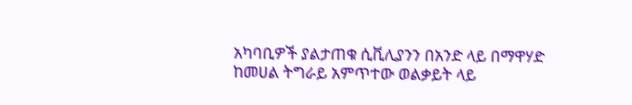አካባቢዎች ያልታጠቁ ሲቪሊያንን በአንድ ላይ በማዋሃድ ከመሀል ትግራይ አምጥተው ወልቃይት ላይ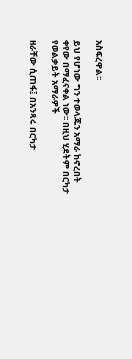አስፍረዋል፡፡

ይህ የሆነው ግን ተወላጁን አማራ ከኖረበት ቀየው በማፈናቀል ነው፡፡ በዚህ ሂደትም በርካታ የወልቃይት አማራዎች

ዘራቸው ሲጠፋ፤ በአንጻሩ በርካታ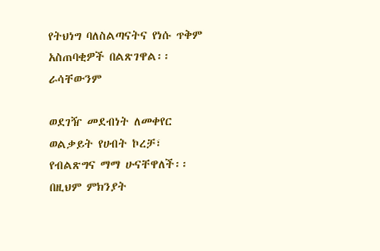የትህነግ ባለስልጣናትና የነሱ ጥቅም አስጠባቂዎች በልጽገዋል፡፡ ራሳቸውንም

ወደገዥ መደብነት ለመቀየር ወልቃይት የሀብት ኮረቻ፣ የብልጽግና ማማ ሁናቸዋለች፡፡ በዚህም ምክንያት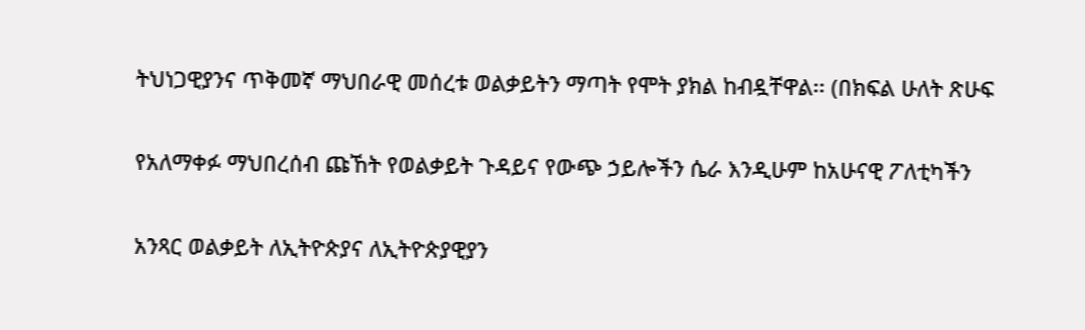ትህነጋዊያንና ጥቅመኛ ማህበራዊ መሰረቱ ወልቃይትን ማጣት የሞት ያክል ከብዷቸዋል፡፡ (በክፍል ሁለት ጽሁፍ

የአለማቀፉ ማህበረሰብ ጩኸት የወልቃይት ጉዳይና የውጭ ኃይሎችን ሴራ እንዲሁም ከአሁናዊ ፖለቲካችን

አንጻር ወልቃይት ለኢትዮጵያና ለኢትዮጵያዊያን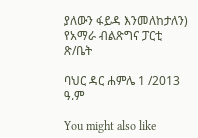ያለውን ፋይዳ እንመለከታለን) የአማራ ብልጽግና ፓርቲ ጽ/ቤት

ባህር ዳር ሐምሌ 1 /2013 ዓ.ም

You might also like